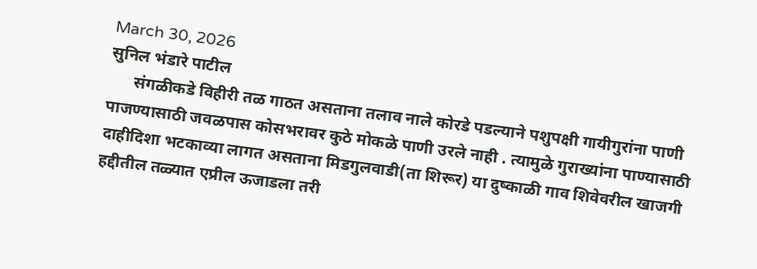March 30, 2026
सुनिल भंडारे पाटील
      संगळीकडे विहीरी तळ गाठत असताना तलाव नाले कोरडे पडल्याने पशुपक्षी गायीगुरांना पाणी पाजण्यासाठी जवळपास कोसभरावर कुठे मोकळे पाणी उरले नाही . त्यामुळे गुराख्यांना पाण्यासाठी दाहीदिशा भटकाव्या लागत असताना मिडगुलवाडी(ता शिरूर) या दुष्काळी गाव शिवेवरील खाजगी हद्दीतील तळ्यात एप्रील ऊजाडला तरी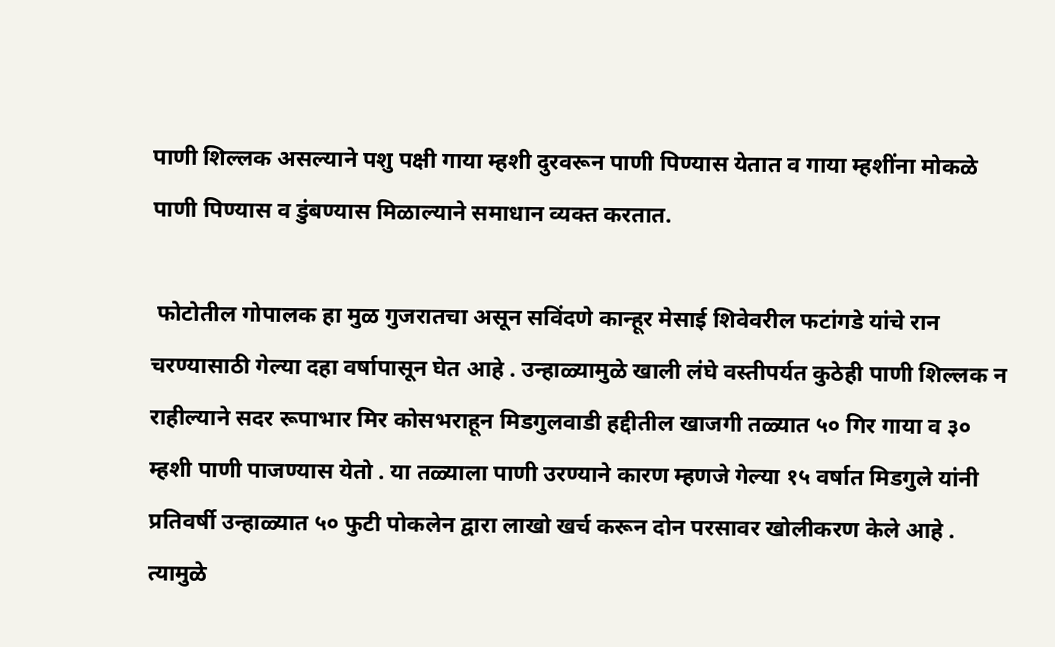पाणी शिल्लक असल्याने पशु पक्षी गाया म्हशी दुरवरून पाणी पिण्यास येतात व गाया म्हशींना मोकळे पाणी पिण्यास व डुंबण्यास मिळाल्याने समाधान व्यक्त करतात.

 फोटोतील गोपालक हा मुळ गुजरातचा असून सविंदणे कान्हूर मेसाई शिवेवरील फटांगडे यांचे रान चरण्यासाठी गेल्या दहा वर्षापासून घेत आहे . उन्हाळ्यामुळे खाली लंघे वस्तीपर्यत कुठेही पाणी शिल्लक न राहील्याने सदर रूपाभार मिर कोसभराहून मिडगुलवाडी हद्दीतील खाजगी तळ्यात ५० गिर गाया व ३० म्हशी पाणी पाजण्यास येतो . या तळ्याला पाणी उरण्याने कारण म्हणजे गेल्या १५ वर्षात मिडगुले यांनी प्रतिवर्षी उन्हाळ्यात ५० फुटी पोकलेन द्वारा लाखो खर्च करून दोन परसावर खोलीकरण केले आहे . त्यामुळे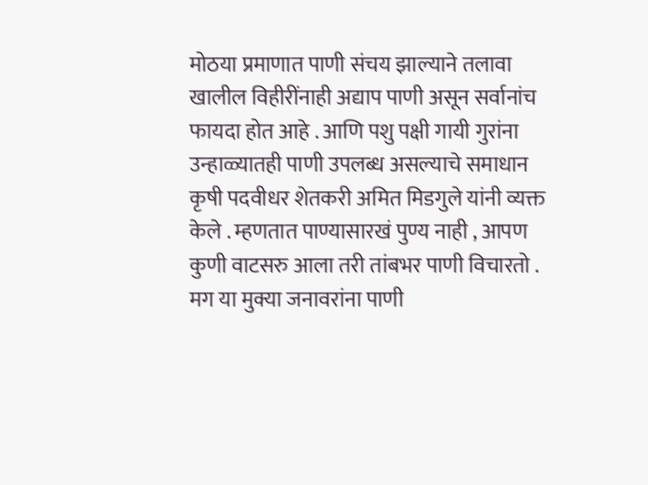मोठया प्रमाणात पाणी संचय झाल्याने तलावा खालील विहीरींनाही अद्याप पाणी असून सर्वानांच फायदा होत आहे . आणि पशु पक्षी गायी गुरांना उन्हाळ्यातही पाणी उपलब्ध असल्याचे समाधान कृषी पदवीधर शेतकरी अमित मिडगुले यांनी व्यक्त केले . म्हणतात पाण्यासारखं पुण्य नाही , आपण कुणी वाटसरु आला तरी तांबभर पाणी विचारतो . मग या मुक्या जनावरांना पाणी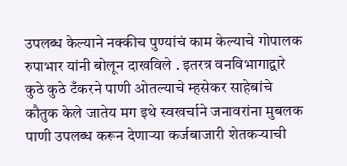उपलब्ध केल्याने नक्कीच पुण्यांचं काम केल्याचे गोपालक रुपाभार यांनी बोलून दाखविले . इतरत्र वनविभागाद्वारे कुठे कुठे टँकरने पाणी ओतल्याचे म्हसेकर साहेबांचे कौतुक केले जातेय मग इथे स्वखर्चाने जनावरांना मुबलक पाणी उपलब्ध करून देणाऱ्या कर्जबाजारी शेतकऱ्याची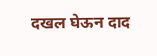दखल घेऊन दाद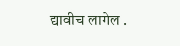द्यावीच लागेल .